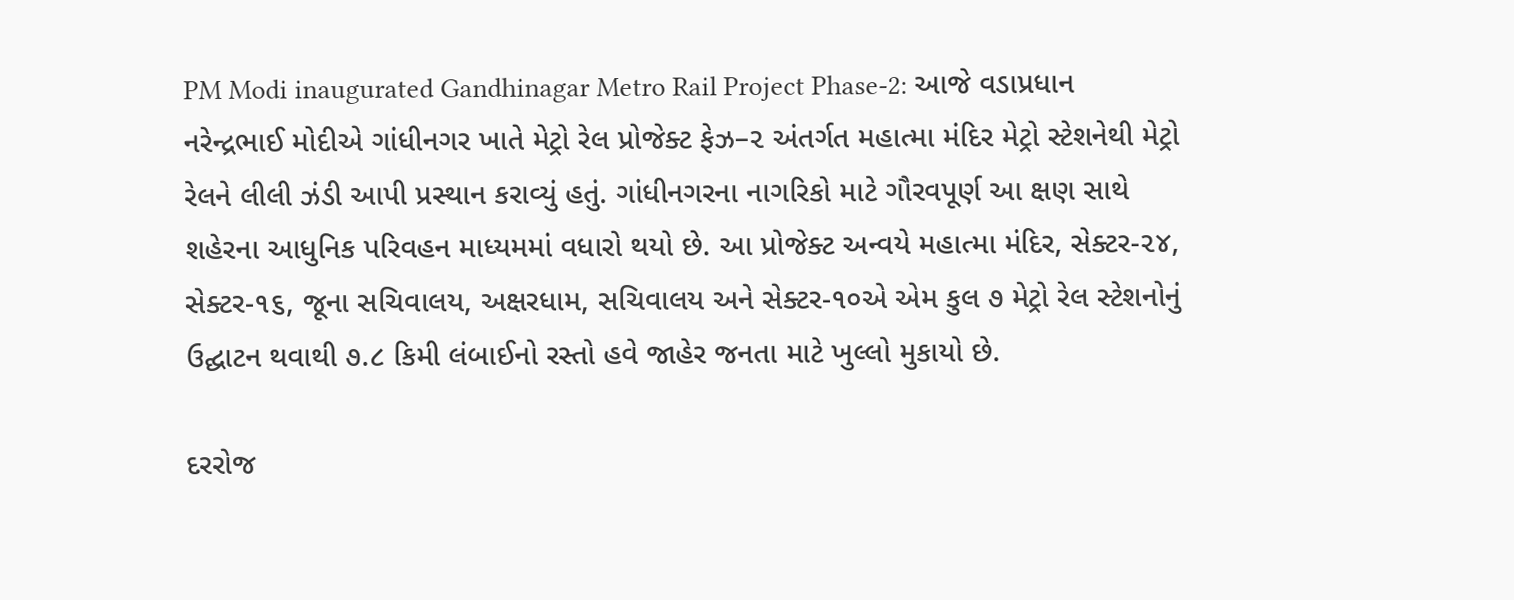PM Modi inaugurated Gandhinagar Metro Rail Project Phase-2: આજે વડાપ્રધાન નરેન્દ્રભાઈ મોદીએ ગાંધીનગર ખાતે મેટ્રો રેલ પ્રોજેક્ટ ફેઝ–૨ અંતર્ગત મહાત્મા મંદિર મેટ્રો સ્ટેશનેથી મેટ્રો રેલને લીલી ઝંડી આપી પ્રસ્થાન કરાવ્યું હતું. ગાંધીનગરના નાગરિકો માટે ગૌરવપૂર્ણ આ ક્ષણ સાથે શહેરના આધુનિક પરિવહન માધ્યમમાં વધારો થયો છે. આ પ્રોજેક્ટ અન્વયે મહાત્મા મંદિર, સેક્ટર-૨૪, સેક્ટર-૧૬, જૂના સચિવાલય, અક્ષરધામ, સચિવાલય અને સેક્ટર-૧૦એ એમ કુલ ૭ મેટ્રો રેલ સ્ટેશનોનું ઉદ્ઘાટન થવાથી ૭.૮ કિમી લંબાઈનો રસ્તો હવે જાહેર જનતા માટે ખુલ્લો મુકાયો છે.

દરરોજ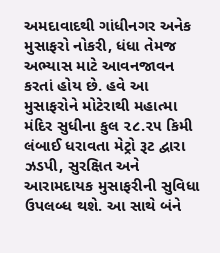અમદાવાદથી ગાંધીનગર અનેક મુસાફરો નોકરી, ધંધા તેમજ અભ્યાસ માટે આવનજાવન કરતાં હોય છે. હવે આ મુસાફરોને મોટેરાથી મહાત્મા મંદિર સુધીના કુલ ૨૮.૨૫ કિમી લંબાઈ ધરાવતા મેટ્રો રૂટ દ્વારા ઝડપી, સુરક્ષિત અને આરામદાયક મુસાફરીની સુવિધા ઉપલબ્ધ થશે. આ સાથે બંને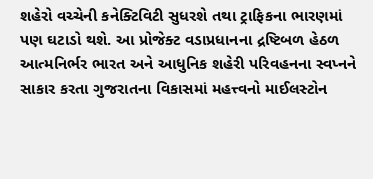શહેરો વચ્ચેની કનેક્ટિવિટી સુધરશે તથા ટ્રાફિકના ભારણમાં પણ ઘટાડો થશે. આ પ્રોજેક્ટ વડાપ્રધાનના દ્રષ્ટિબળ હેઠળ આત્મનિર્ભર ભારત અને આધુનિક શહેરી પરિવહનના સ્વપ્નને સાકાર કરતા ગુજરાતના વિકાસમાં મહત્ત્વનો માઈલસ્ટોન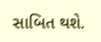સાબિત થશે.